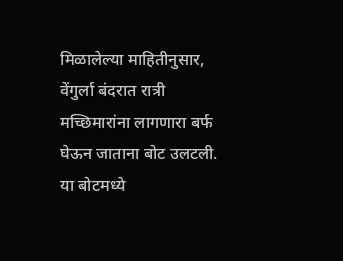मिळालेल्या माहितीनुसार, वेंगुर्ला बंदरात रात्री मच्छिमारांना लागणारा बर्फ घेऊन जाताना बोट उलटली. या बोटमध्ये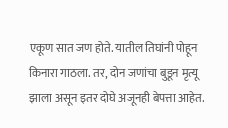एकूण सात जण होते. यातील तिघांनी पोहून किनारा गाठला. तर, दोन जणांचा बुडून मृत्यू झाला असून इतर दोघे अजूनही बेपत्ता आहेत.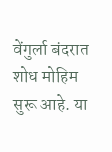वेंगुर्ला बंदरात शोध मोहिम सुरू आहे. या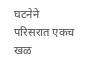घटनेने परिसरात एकच खळ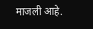माजली आहे.